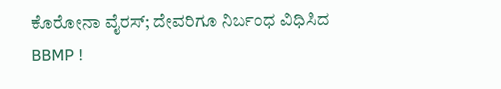ಕೊರೋನಾ ವೈರಸ್; ದೇವರಿಗೂ ನಿರ್ಬಂಧ ವಿಧಿಸಿದ BBMP !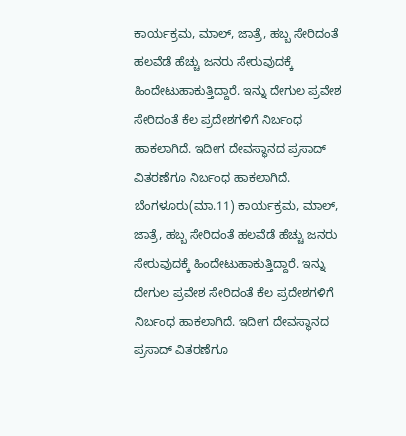ಕಾರ್ಯಕ್ರಮ, ಮಾಲ್, ಜಾತ್ರೆ, ಹಬ್ಬ ಸೇರಿದಂತೆ ಹಲವೆಡೆ ಹೆಚ್ಚು ಜನರು ಸೇರುವುದಕ್ಕೆ ಹಿಂದೇಟುಹಾಕುತ್ತಿದ್ದಾರೆ. ಇನ್ನು ದೇಗುಲ ಪ್ರವೇಶ ಸೇರಿದಂತೆ ಕೆಲ ಪ್ರದೇಶಗಳಿಗೆ ನಿರ್ಬಂಧ ಹಾಕಲಾಗಿದೆ. ಇದೀಗ ದೇವಸ್ಥಾನದ ಪ್ರಸಾದ್ ವಿತರಣೆಗೂ ನಿರ್ಬಂಧ ಹಾಕಲಾಗಿದೆ.
ಬೆಂಗಳೂರು(ಮಾ.11) ಕಾರ್ಯಕ್ರಮ, ಮಾಲ್, ಜಾತ್ರೆ, ಹಬ್ಬ ಸೇರಿದಂತೆ ಹಲವೆಡೆ ಹೆಚ್ಚು ಜನರು ಸೇರುವುದಕ್ಕೆ ಹಿಂದೇಟುಹಾಕುತ್ತಿದ್ದಾರೆ. ಇನ್ನು ದೇಗುಲ ಪ್ರವೇಶ ಸೇರಿದಂತೆ ಕೆಲ ಪ್ರದೇಶಗಳಿಗೆ ನಿರ್ಬಂಧ ಹಾಕಲಾಗಿದೆ. ಇದೀಗ ದೇವಸ್ಥಾನದ ಪ್ರಸಾದ್ ವಿತರಣೆಗೂ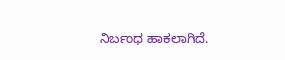ನಿರ್ಬಂಧ ಹಾಕಲಾಗಿದೆ.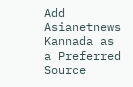Add Asianetnews Kannada as a Preferred Source